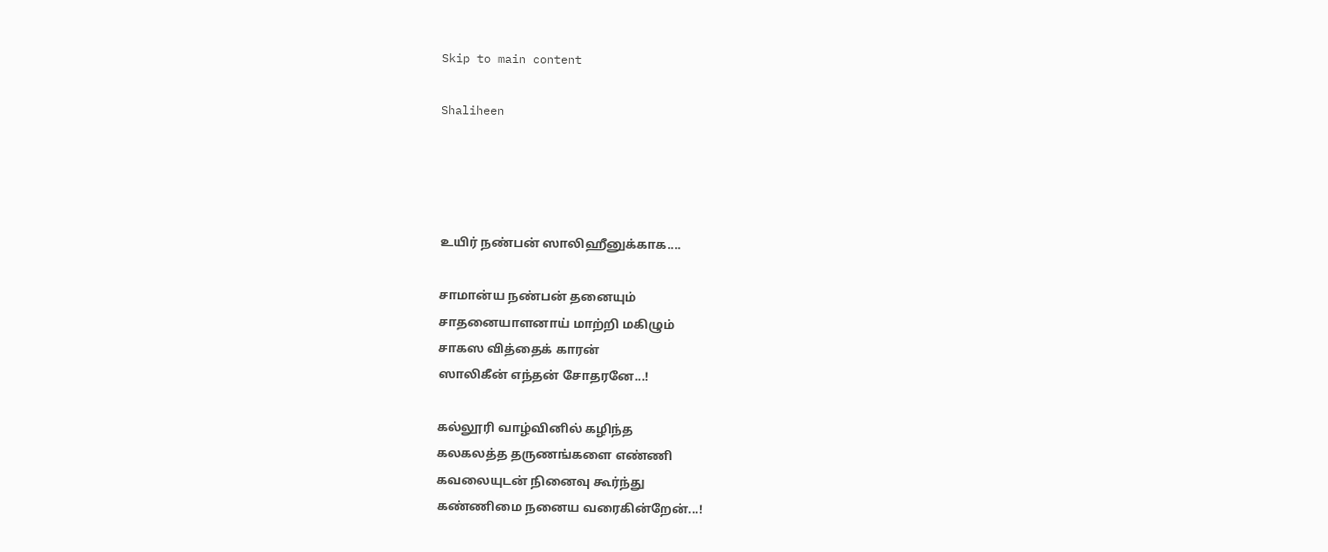Skip to main content

Shaliheen




உயிர் நண்பன் ஸாலிஹீனுக்காக....

சாமான்ய நண்பன் தனையும்
சாதனையாளனாய் மாற்றி மகிழும்
சாகஸ வித்தைக் காரன்
ஸாலிகீன் எந்தன் சோதரனே...!

கல்லூரி வாழ்வினில் கழிந்த
கலகலத்த தருணங்களை எண்ணி
கவலையுடன் நினைவு கூர்ந்து
கண்ணிமை நனைய வரைகின்றேன்...!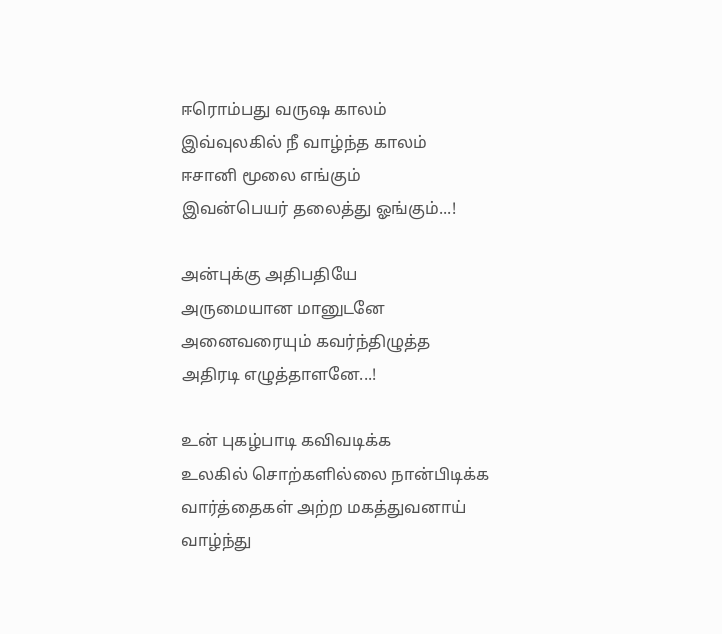ஈரொம்பது வருஷ காலம்
இவ்வுலகில் நீ வாழ்ந்த காலம்
ஈசானி மூலை எங்கும்
இவன்பெயர் தலைத்து ஓங்கும்...!

அன்புக்கு அதிபதியே
அருமையான மானுடனே
அனைவரையும் கவர்ந்திழுத்த
அதிரடி எழுத்தாளனே...!

உன் புகழ்பாடி கவிவடிக்க
உலகில் சொற்களில்லை நான்பிடிக்க
வார்த்தைகள் அற்ற மகத்துவனாய்
வாழ்ந்து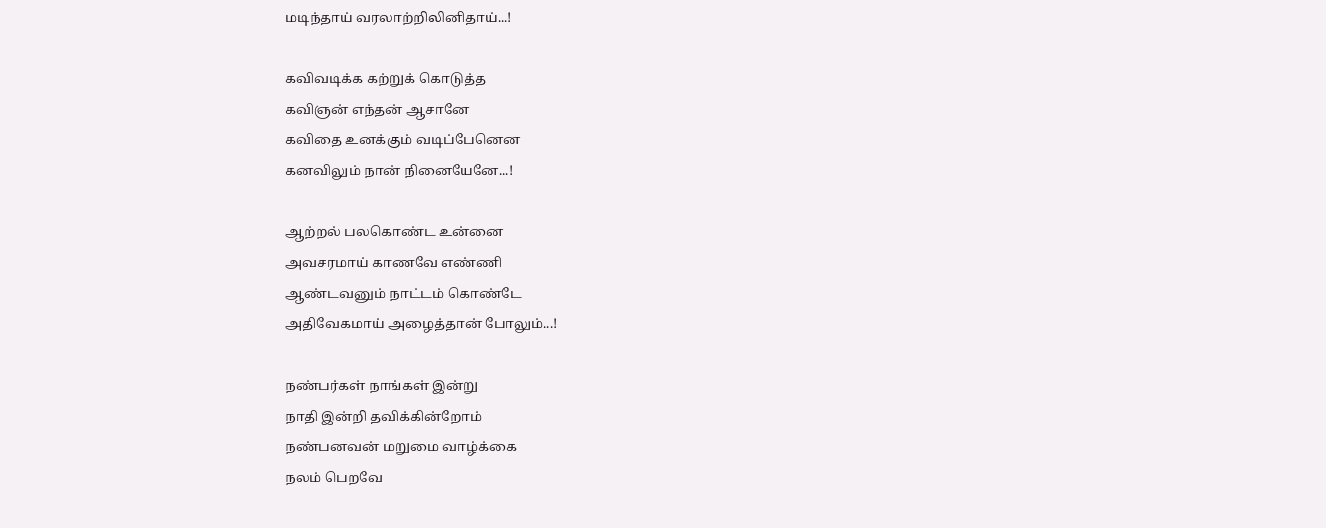மடிந்தாய் வரலாற்றிலினிதாய்...!

கவிவடிக்க கற்றுக் கொடுத்த
கவிஞன் எந்தன் ஆசானே
கவிதை உனக்கும் வடிப்பேனென
கனவிலும் நான் நினையேனே...!

ஆற்றல் பலகொண்ட உன்னை
அவசரமாய் காணவே எண்ணி
ஆண்டவனும் நாட்டம் கொண்டே
அதிவேகமாய் அழைத்தான் போலும்...!

நண்பர்கள் நாங்கள் இன்று
நாதி இன்றி தவிக்கின்றோம்
நண்பனவன் மறுமை வாழ்க்கை
நலம் பெறவே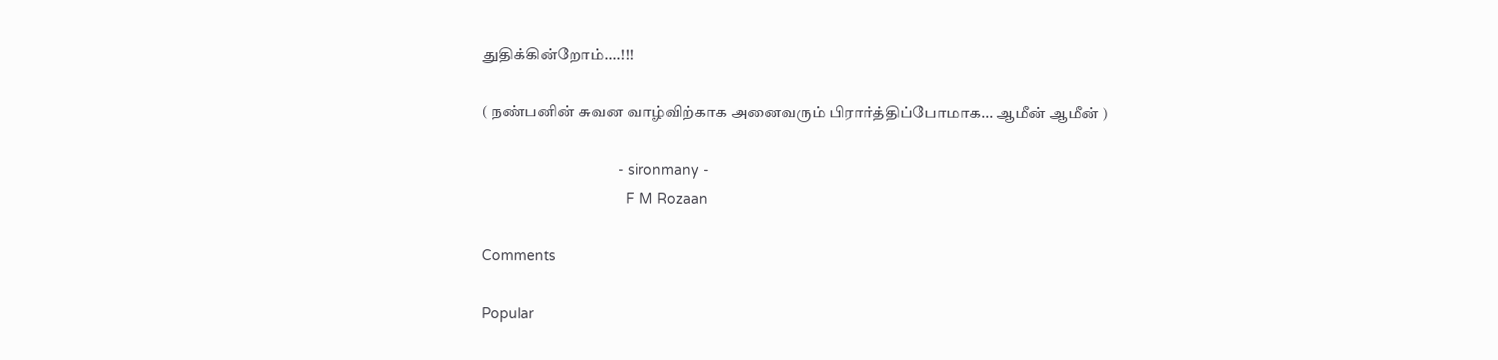துதிக்கின்றோம்....!!!

( நண்பனின் சுவன வாழ்விற்காக அனைவரும் பிரார்த்திப்போமாக... ஆமீன் ஆமீன் )

                                  - sironmany -
                                    F M Rozaan

Comments

Popular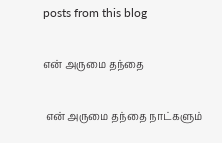posts from this blog

என் அருமை தந்தை

 என் அருமை தந்தை நாட்களும்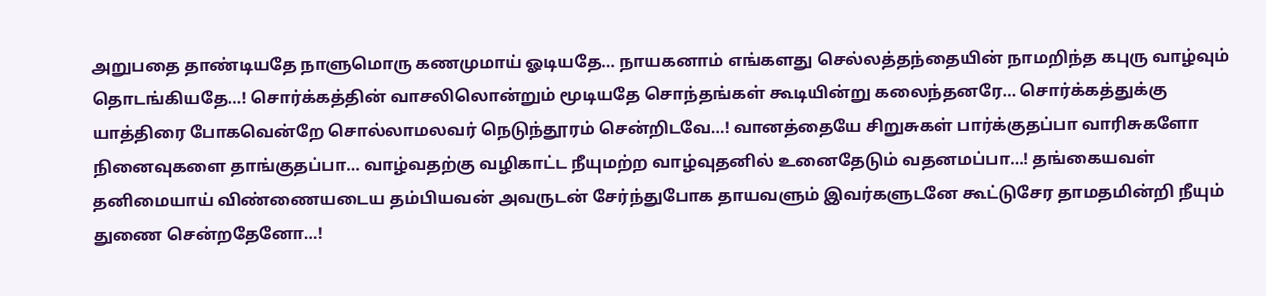அறுபதை தாண்டியதே நாளுமொரு கணமுமாய் ஓடியதே… நாயகனாம் எங்களது செல்லத்தந்தையின் நாமறிந்த கபுரு வாழ்வும் தொடங்கியதே…! சொர்க்கத்தின் வாசலிலொன்றும் மூடியதே சொந்தங்கள் கூடியின்று கலைந்தனரே… சொர்க்கத்துக்கு யாத்திரை போகவென்றே சொல்லாமலவர் நெடுந்தூரம் சென்றிடவே…! வானத்தையே சிறுசுகள் பார்க்குதப்பா வாரிசுகளோ நினைவுகளை தாங்குதப்பா… வாழ்வதற்கு வழிகாட்ட நீயுமற்ற வாழ்வுதனில் உனைதேடும் வதனமப்பா…! தங்கையவள் தனிமையாய் விண்ணையடைய தம்பியவன் அவருடன் சேர்ந்துபோக தாயவளும் இவர்களுடனே கூட்டுசேர தாமதமின்றி நீயும் துணை சென்றதேனோ…!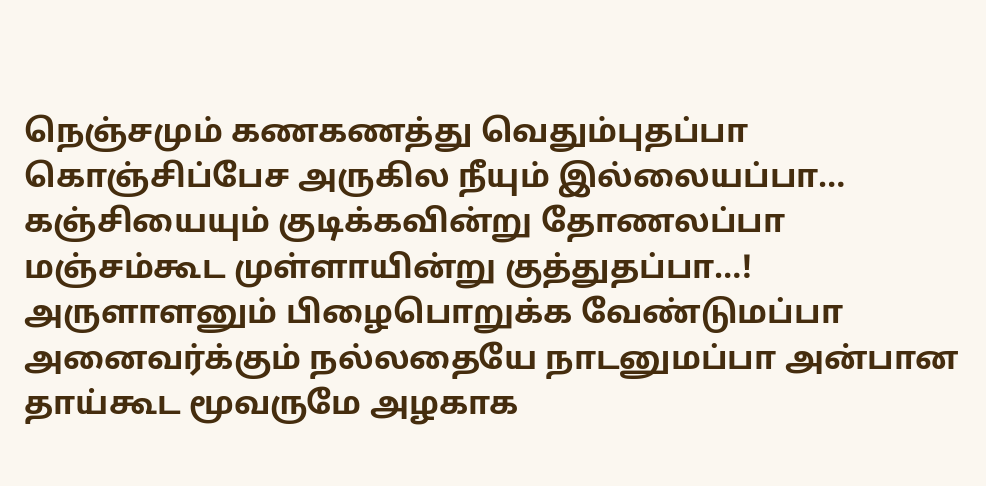நெஞ்சமும் கணகணத்து வெதும்புதப்பா கொஞ்சிப்பேச அருகில நீயும் இல்லையப்பா… கஞ்சியையும் குடிக்கவின்று தோணலப்பா மஞ்சம்கூட முள்ளாயின்று குத்துதப்பா…! அருளாளனும் பிழைபொறுக்க வேண்டுமப்பா அனைவர்க்கும் நல்லதையே நாடனுமப்பா அன்பான தாய்கூட மூவருமே அழகாக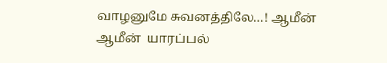வாழனுமே சுவனத்திலே…! ஆமீன்  ஆமீன்  யாரப்பல்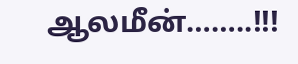ஆலமீன்……..!!!